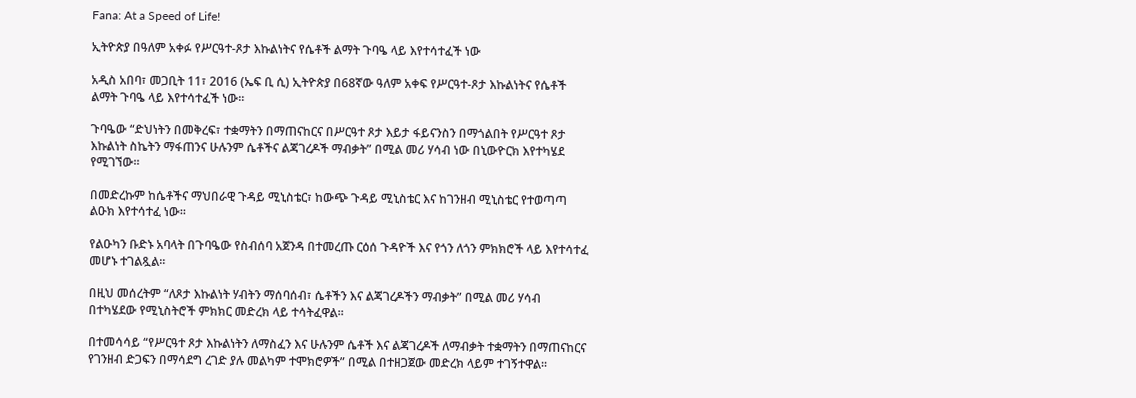Fana: At a Speed of Life!

ኢትዮጵያ በዓለም አቀፉ የሥርዓተ-ጾታ እኩልነትና የሴቶች ልማት ጉባዔ ላይ እየተሳተፈች ነው

አዲስ አበባ፣ መጋቢት 11፣ 2016 (ኤፍ ቢ ሲ) ኢትዮጵያ በ68ኛው ዓለም አቀፍ የሥርዓተ-ጾታ እኩልነትና የሴቶች ልማት ጉባዔ ላይ እየተሳተፈች ነው፡፡

ጉባዔው “ድህነትን በመቅረፍ፣ ተቋማትን በማጠናከርና በሥርዓተ ጾታ እይታ ፋይናንስን በማጎልበት የሥርዓተ ጾታ እኩልነት ስኬትን ማፋጠንና ሁሉንም ሴቶችና ልጃገረዶች ማብቃት” በሚል መሪ ሃሳብ ነው በኒውዮርክ እየተካሄደ የሚገኘው፡፡

በመድረኩም ከሴቶችና ማህበራዊ ጉዳይ ሚኒስቴር፣ ከውጭ ጉዳይ ሚኒስቴር እና ከገንዘብ ሚኒስቴር የተወጣጣ ልዑክ እየተሳተፈ ነው፡፡

የልዑካን ቡድኑ አባላት በጉባዔው የስብሰባ አጀንዳ በተመረጡ ርዕሰ ጉዳዮች እና የጎን ለጎን ምክክሮች ላይ እየተሳተፈ መሆኑ ተገልጿል፡፡

በዚህ መሰረትም “ለጾታ እኩልነት ሃብትን ማሰባሰብ፣ ሴቶችን እና ልጃገረዶችን ማብቃት” በሚል መሪ ሃሳብ በተካሄደው የሚኒስትሮች ምክክር መድረክ ላይ ተሳትፈዋል፡፡

በተመሳሳይ “የሥርዓተ ጾታ እኩልነትን ለማስፈን እና ሁሉንም ሴቶች እና ልጃገረዶች ለማብቃት ተቋማትን በማጠናከርና የገንዘብ ድጋፍን በማሳደግ ረገድ ያሉ መልካም ተሞክሮዎች” በሚል በተዘጋጀው መድረክ ላይም ተገኝተዋል፡፡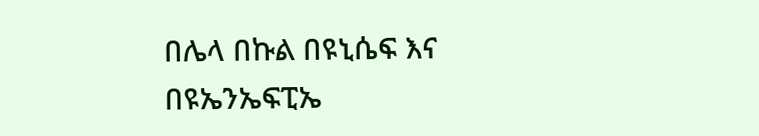በሌላ በኩል በዩኒሴፍ እና በዩኤንኤፍፒኤ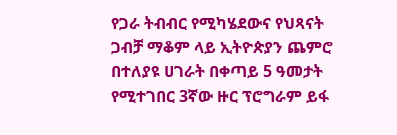የጋራ ትብብር የሚካሄደውና የህጻናት ጋብቻ ማቆም ላይ ኢትዮጵያን ጨምሮ በተለያዩ ሀገራት በቀጣይ 5 ዓመታት የሚተገበር 3ኛው ዙር ፕሮግራም ይፋ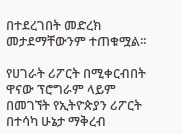በተደረገበት መድረክ መታደማቸውንም ተጠቁሟል፡፡

የሀገራት ሪፖርት በሚቀርብበት ዋናው ፕሮግራም ላይም በመገኘት የኢትዮጵያን ሪፖርት በተሳካ ሁኔታ ማቅረብ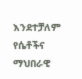እንደተቻለም የሴቶችና ማህበራዊ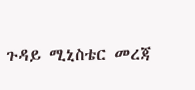ጉዳይ ሚኒስቴር መረጃ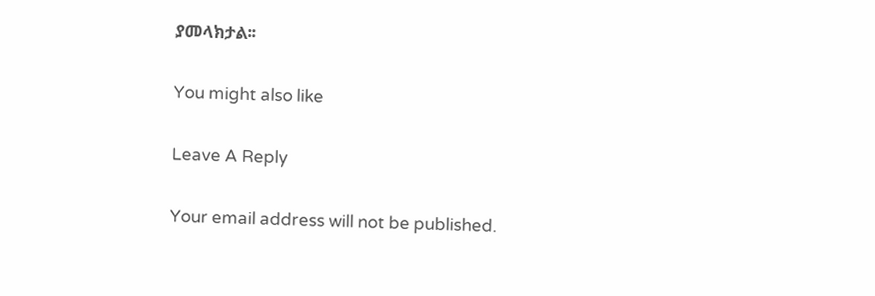ያመላክታል፡፡

You might also like

Leave A Reply

Your email address will not be published.